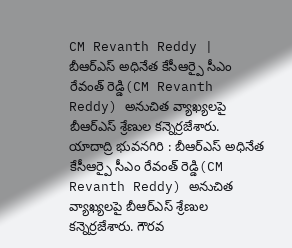CM Revanth Reddy | బీఆర్ఎస్ అధినేత కేసీఆర్పై సీఎం రేవంత్ రెడ్డి(CM Revanth Reddy) అనుచిత వ్యాఖ్యలపై బీఆర్ఎస్ శ్రేణుల కన్నెర్రజేశారు.
యాదాద్రి భువనగిరి : బీఆర్ఎస్ అధినేత కేసీఆర్పై సీఎం రేవంత్ రెడ్డి(CM Revanth Reddy) అనుచిత వ్యాఖ్యలపై బీఆర్ఎస్ శ్రేణుల కన్నెర్రజేశారు. గౌరవ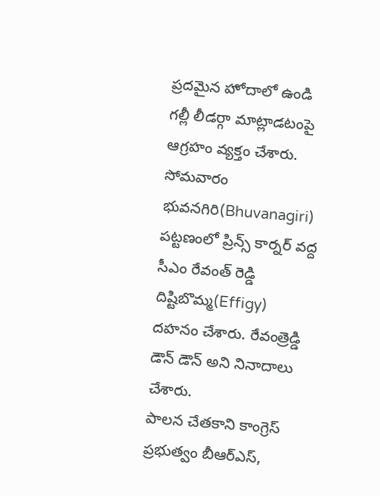ప్రదమైన హోదాలో ఉండి గల్లీ లీడర్గా మాట్లాడటంపై ఆగ్రహం వ్యక్తం చేశారు. సోమవారం భువనగిరి(Bhuvanagiri) పట్టణంలో ప్రిన్స్ కార్నర్ వద్ద సీఎం రేవంత్ రెడ్డి దిష్టిబొమ్మ(Effigy) దహనం చేశారు. రేవంత్రెడ్డి డౌన్ డౌన్ అని నినాదాలు చేశారు.
పాలన చేతకాని కాంగ్రెస్ ప్రభుత్వం బీఆర్ఎస్,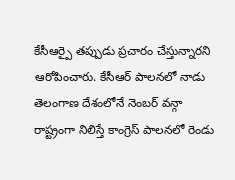కేసీఆర్పై తప్పుడు ప్రచారం చేస్తున్నారని ఆరోపించారు. కేసీఆర్ పాలనలో నాడు తెలంగాణ దేశంలోనే నెంబర్ వన్గా రాష్ట్రంగా నిలిస్తే కాంగ్రెస్ పాలనలో రెండు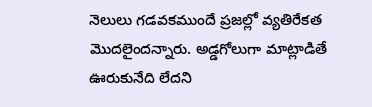నెలులు గడవకముందే ప్రజల్లో వ్యతిరేకత మొదలైందన్నారు. అడ్డగోలుగా మాట్లాడితే ఊరుకునేది లేదని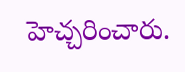హెచ్చరించారు.